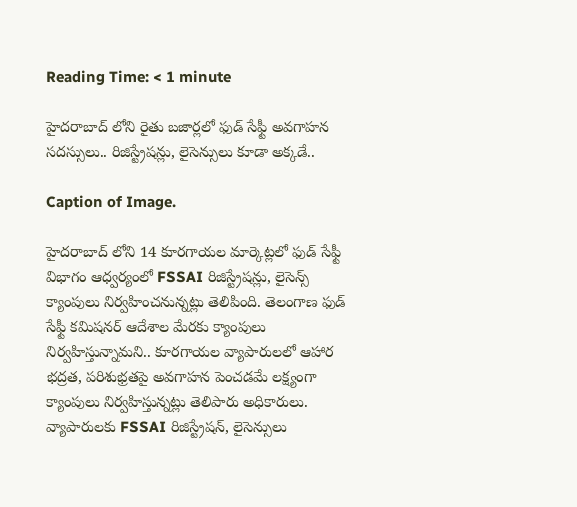Reading Time: < 1 minute

హైదరాబాద్ లోని రైతు బజార్లలో ఫుడ్ సేఫ్టీ అవగాహన సదస్సులు.. రిజిస్ట్రేషన్లు, లైసెన్సులు కూడా అక్కడే..

Caption of Image.

హైదరాబాద్ లోని 14 కూరగాయల మార్కెట్లలో ఫుడ్ సేఫ్టీ విభాగం ఆధ్వర్యంలో FSSAI రిజిస్ట్రేషన్లు, లైసెన్స్ క్యాంపులు నిర్వహించనున్నట్లు తెలిపింది. తెలంగాణ ఫుడ్ సేఫ్టీ కమిషనర్ ఆదేశాల మేరకు క్యాంపులు నిర్వహిస్తున్నామని.. కూరగాయల వ్యాపారులలో ఆహార భద్రత, పరిశుభ్రతపై అవగాహన పెంచడమే లక్ష్యంగా క్యాంపులు నిర్వహిస్తున్నట్లు తెలిపారు అధికారులు. వ్యాపారులకు FSSAI రిజిస్ట్రేషన్, లైసెన్సులు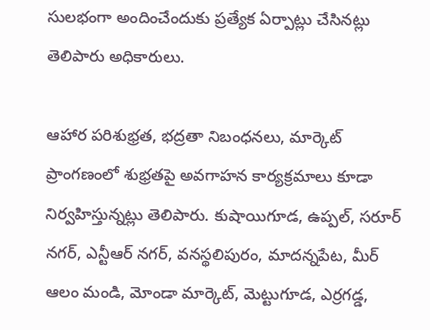సులభంగా అందించేందుకు ప్రత్యేక ఏర్పాట్లు చేసినట్లు తెలిపారు అధికారులు.

ఆహార పరిశుభ్రత, భద్రతా నిబంధనలు, మార్కెట్ ప్రాంగణంలో శుభ్రతపై అవగాహన కార్యక్రమాలు కూడా నిర్వహిస్తున్నట్లు తెలిపారు. కుషాయిగూడ, ఉప్పల్, సరూర్ నగర్, ఎన్టీఆర్ నగర్, వనస్థలిపురం, మాదన్నపేట, మీర్ ఆలం మండి, మోండా మార్కెట్, మెట్టుగూడ, ఎర్రగడ్డ,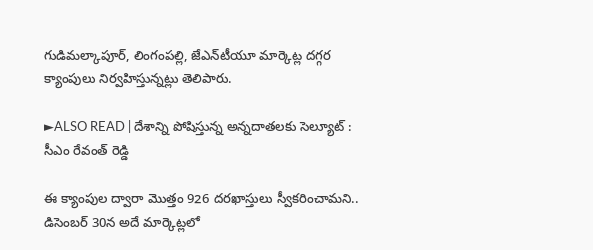గుడిమల్కాపూర్, లింగంపల్లి, జేఎన్‌టీయూ మార్కెట్ల దగ్గర క్యాంపులు నిర్వహిస్తున్నట్లు తెలిపారు.

►ALSO READ | దేశాన్ని పోషిస్తున్న అన్నదాతలకు సెల్యూట్ : సీఎం రేవంత్ రెడ్డి

ఈ క్యాంపుల ద్వారా మొత్తం 926 దరఖాస్తులు స్వీకరించామని.. డిసెంబర్ 30న అదే మార్కెట్లలో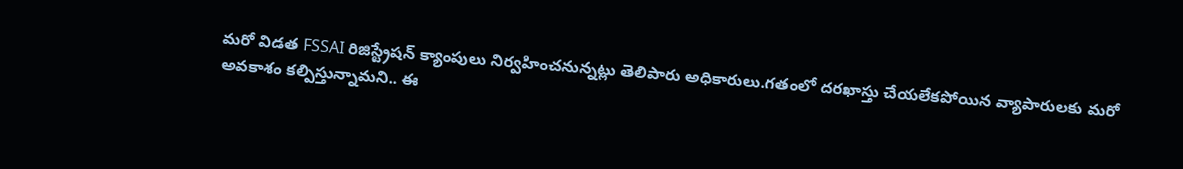మరో విడత FSSAI రిజిస్ట్రేషన్ క్యాంపులు నిర్వహించనున్నట్లు తెలిపారు అధికారులు.గతంలో దరఖాస్తు చేయలేకపోయిన వ్యాపారులకు మరో అవకాశం కల్పిస్తున్నామని.. ఈ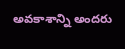అవకాశాన్ని అందరు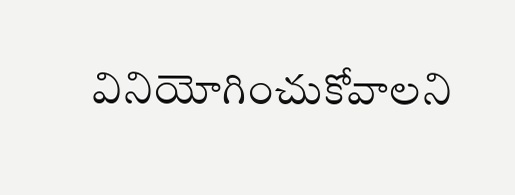వినియోగించుకోవాలని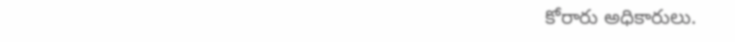కోరారు అధికారులు.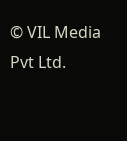© VIL Media Pvt Ltd.